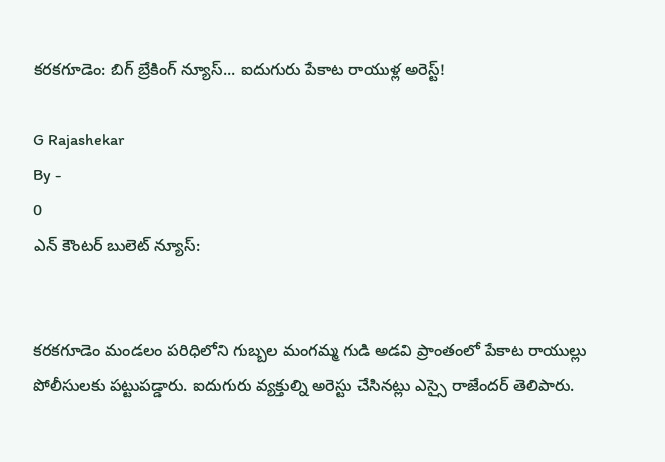కరకగూడెం: బిగ్ బ్రేకింగ్ న్యూస్... ఐదుగురు పేకాట రాయుళ్ల అరెస్ట్!

G Rajashekar
By -
0
ఎన్ కౌంటర్ బులెట్ న్యూస్:


కరకగూడెం మండలం పరిధిలోని గుబ్బల మంగమ్మ గుడి అడవి ప్రాంతంలో పేకాట రాయుల్లు పోలీసులకు పట్టుపడ్డారు. ఐదుగురు వ్యక్తుల్ని అరెస్టు చేసినట్లు ఎస్సై రాజేందర్ తెలిపారు.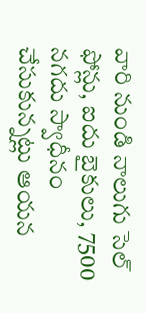వారి నుండి నాలుగు సెల్ ఫోన్లు, ఐదు బైకులు, 7500 నగదు స్వాధీనం చేసుకున్నట్లు ఆయన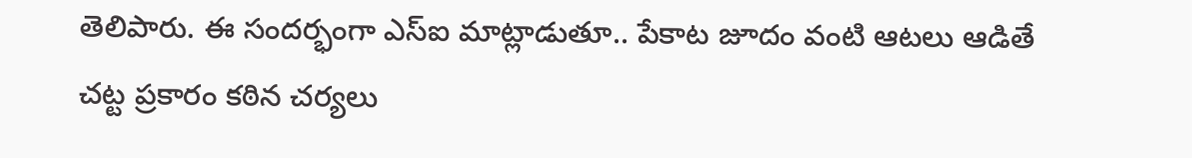తెలిపారు. ఈ సందర్భంగా ఎస్ఐ మాట్లాడుతూ.. పేకాట జూదం వంటి ఆటలు ఆడితే చట్ట ప్రకారం కఠిన చర్యలు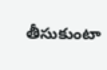తీసుకుంటా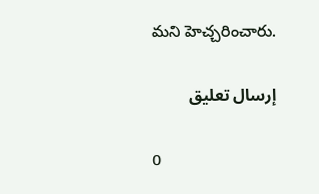మని హెచ్చరించారు.

إرسال تعليق

0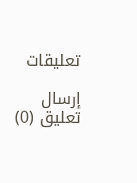تعليقات

إرسال تعليق (0)